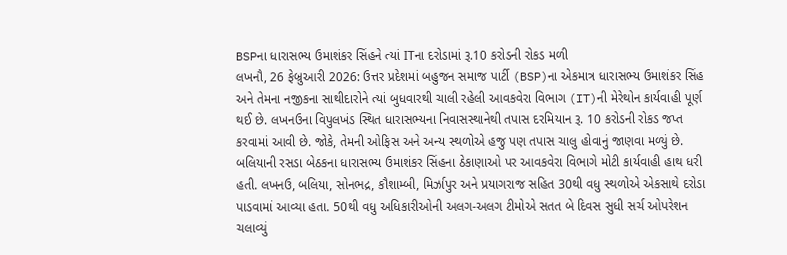BSPના ધારાસભ્ય ઉમાશંકર સિંહને ત્યાં ITના દરોડામાં રૂ.10 કરોડની રોકડ મળી
લખનૌ, 26 ફેબ્રુઆરી 2026: ઉત્તર પ્રદેશમાં બહુજન સમાજ પાર્ટી (BSP)ના એકમાત્ર ધારાસભ્ય ઉમાશંકર સિંહ અને તેમના નજીકના સાથીદારોને ત્યાં બુધવારથી ચાલી રહેલી આવકવેરા વિભાગ (IT)ની મેરેથોન કાર્યવાહી પૂર્ણ થઈ છે. લખનઉના વિપુલખંડ સ્થિત ધારાસભ્યના નિવાસસ્થાનેથી તપાસ દરમિયાન રૂ. 10 કરોડની રોકડ જપ્ત કરવામાં આવી છે. જોકે, તેમની ઓફિસ અને અન્ય સ્થળોએ હજુ પણ તપાસ ચાલુ હોવાનું જાણવા મળ્યું છે.
બલિયાની રસડા બેઠકના ધારાસભ્ય ઉમાશંકર સિંહના ઠેકાણાઓ પર આવકવેરા વિભાગે મોટી કાર્યવાહી હાથ ધરી હતી. લખનઉ, બલિયા, સોનભદ્ર, કૌશામ્બી, મિર્ઝાપુર અને પ્રયાગરાજ સહિત 30થી વધુ સ્થળોએ એકસાથે દરોડા પાડવામાં આવ્યા હતા. 50થી વધુ અધિકારીઓની અલગ-અલગ ટીમોએ સતત બે દિવસ સુધી સર્ચ ઓપરેશન ચલાવ્યું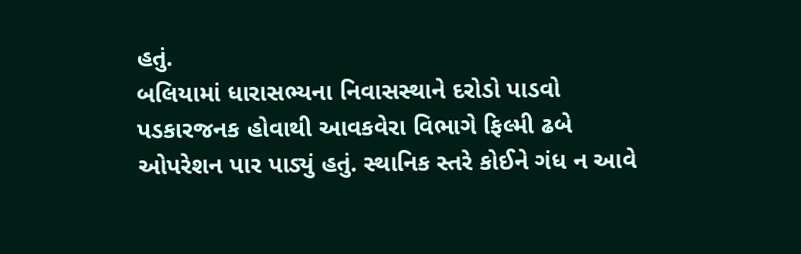હતું.
બલિયામાં ધારાસભ્યના નિવાસસ્થાને દરોડો પાડવો પડકારજનક હોવાથી આવકવેરા વિભાગે ફિલ્મી ઢબે ઓપરેશન પાર પાડ્યું હતું. સ્થાનિક સ્તરે કોઈને ગંધ ન આવે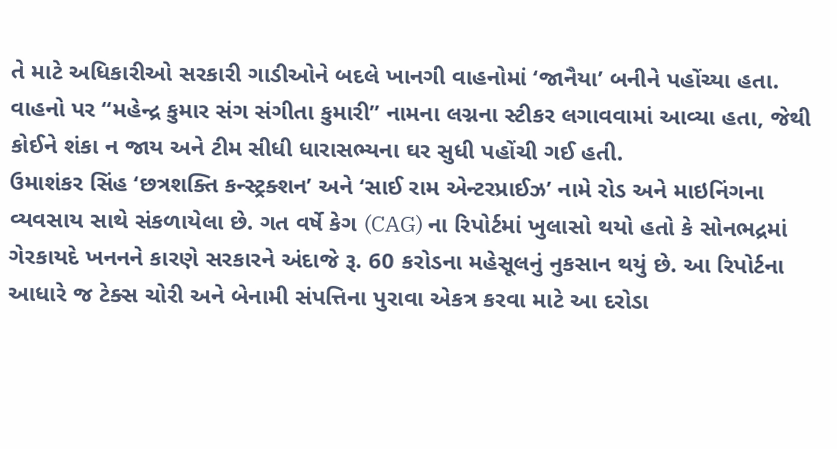તે માટે અધિકારીઓ સરકારી ગાડીઓને બદલે ખાનગી વાહનોમાં ‘જાનૈયા’ બનીને પહોંચ્યા હતા. વાહનો પર “મહેન્દ્ર કુમાર સંગ સંગીતા કુમારી” નામના લગ્નના સ્ટીકર લગાવવામાં આવ્યા હતા, જેથી કોઈને શંકા ન જાય અને ટીમ સીધી ધારાસભ્યના ઘર સુધી પહોંચી ગઈ હતી.
ઉમાશંકર સિંહ ‘છત્રશક્તિ કન્સ્ટ્રક્શન’ અને ‘સાઈ રામ એન્ટરપ્રાઈઝ’ નામે રોડ અને માઇનિંગના વ્યવસાય સાથે સંકળાયેલા છે. ગત વર્ષે કેગ (CAG) ના રિપોર્ટમાં ખુલાસો થયો હતો કે સોનભદ્રમાં ગેરકાયદે ખનનને કારણે સરકારને અંદાજે રૂ. 60 કરોડના મહેસૂલનું નુકસાન થયું છે. આ રિપોર્ટના આધારે જ ટેક્સ ચોરી અને બેનામી સંપત્તિના પુરાવા એકત્ર કરવા માટે આ દરોડા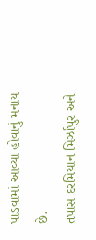પાડવામાં આવ્યા હોવાનું મનાય છે.
તપાસ દરમિયાન મિર્ઝાપુર અને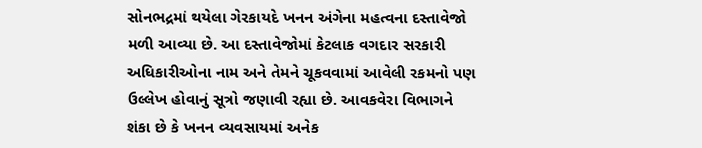સોનભદ્રમાં થયેલા ગેરકાયદે ખનન અંગેના મહત્વના દસ્તાવેજો મળી આવ્યા છે. આ દસ્તાવેજોમાં કેટલાક વગદાર સરકારી અધિકારીઓના નામ અને તેમને ચૂકવવામાં આવેલી રકમનો પણ ઉલ્લેખ હોવાનું સૂત્રો જણાવી રહ્યા છે. આવકવેરા વિભાગને શંકા છે કે ખનન વ્યવસાયમાં અનેક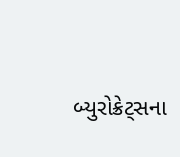બ્યુરોક્રેટ્સના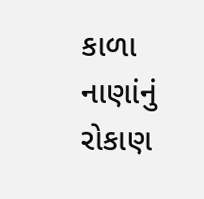કાળા નાણાંનું રોકાણ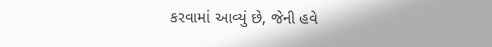કરવામાં આવ્યું છે, જેની હવે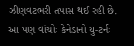ઝીણવટભરી તપાસ થઈ રહી છે.
આ પણ વાંચોઃ કેનેડાનો યુ-ટર્નઃ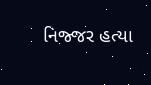નિજ્જર હત્યા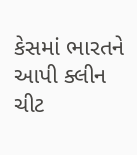કેસમાં ભારતને આપી ક્લીન ચીટ